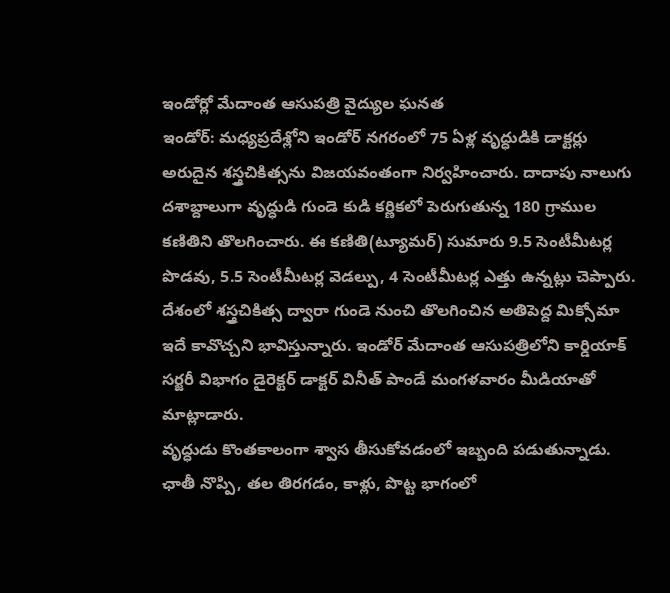ఇండోర్లో మేదాంత ఆసుపత్రి వైద్యుల ఘనత
ఇండోర్: మధ్యప్రదేశ్లోని ఇండోర్ నగరంలో 75 ఏళ్ల వృద్ధుడికి డాక్టర్లు అరుదైన శస్త్రచికిత్సను విజయవంతంగా నిర్వహించారు. దాదాపు నాలుగు దశాబ్దాలుగా వృద్ధుడి గుండె కుడి కర్ణికలో పెరుగుతున్న 180 గ్రాముల కణితిని తొలగించారు. ఈ కణితి(ట్యూమర్) సుమారు 9.5 సెంటీమీటర్ల పొడవు, 5.5 సెంటీమీటర్ల వెడల్పు, 4 సెంటీమీటర్ల ఎత్తు ఉన్నట్లు చెప్పారు. దేశంలో శస్త్రచికిత్స ద్వారా గుండె నుంచి తొలగించిన అతిపెద్ద మిక్సోమా ఇదే కావొచ్చని భావిస్తున్నారు. ఇండోర్ మేదాంత ఆసుపత్రిలోని కార్డియాక్ సర్జరీ విభాగం డైరెక్టర్ డాక్టర్ వినీత్ పాండే మంగళవారం మీడియాతో మాట్లాడారు.
వృద్ధుడు కొంతకాలంగా శ్వాస తీసుకోవడంలో ఇబ్బంది పడుతున్నాడు. ఛాతీ నొప్పి, తల తిరగడం, కాళ్లు, పొట్ట భాగంలో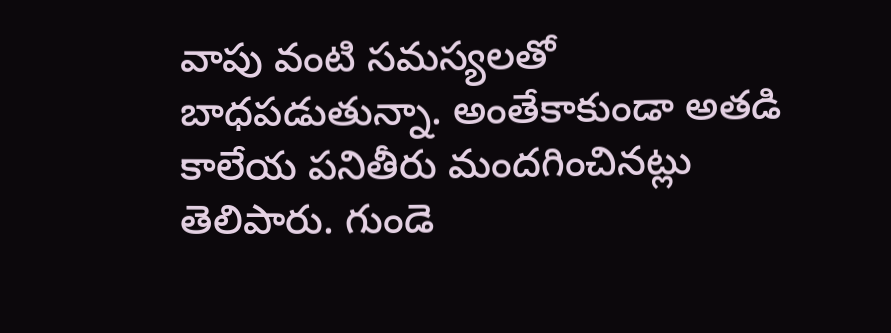వాపు వంటి సమస్యలతో బాధపడుతున్నా. అంతేకాకుండా అతడి కాలేయ పనితీరు మందగించినట్లు తెలిపారు. గుండె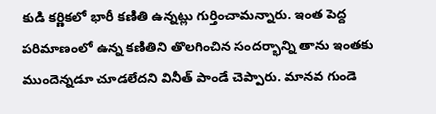కుడి కర్ణికలో భారీ కణితి ఉన్నట్లు గుర్తించామన్నారు. ఇంత పెద్ద పరిమాణంలో ఉన్న కణితిని తొలగించిన సందర్భాన్ని తాను ఇంతకు ముందెన్నడూ చూడలేదని వినీత్ పాండే చెప్పారు. మానవ గుండె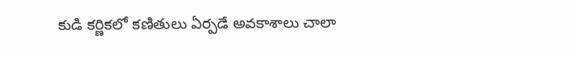కుడి కర్ణికలో కణితులు ఏర్పడే అవకాశాలు చాలా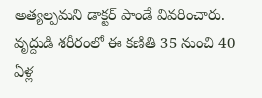అత్యల్పమని డాక్టర్ పాండే వివరించారు. వృద్దుడి శరీరంలో ఈ కణితి 35 నుంచి 40 ఏళ్ల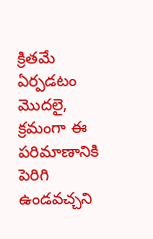క్రితమే ఏర్పడటం మొదలై, క్రమంగా ఈ పరిమాణానికి పెరిగి ఉండవచ్చని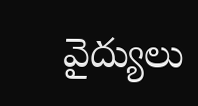వైద్యులు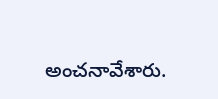అంచనావేశారు.